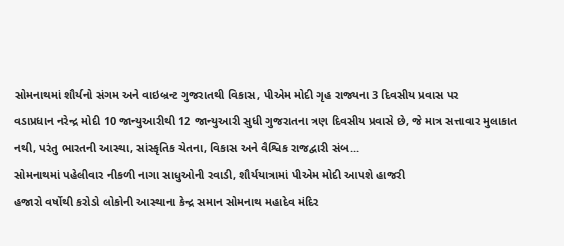સોમનાથમાં શૌર્યનો સંગમ અને વાઇબ્રન્ટ ગુજરાતથી વિકાસ, પીએમ મોદી ગૃહ રાજ્યના 3 દિવસીય પ્રવાસ પર
વડાપ્રધાન નરેન્દ્ર મોદી 10 જાન્યુઆરીથી 12 જાન્યુઆરી સુધી ગુજરાતના ત્રણ દિવસીય પ્રવાસે છે, જે માત્ર સત્તાવાર મુલાકાત નથી, પરંતુ ભારતની આસ્થા, સાંસ્કૃતિક ચેતના, વિકાસ અને વૈશ્વિક રાજદ્વારી સંબ...
સોમનાથમાં પહેલીવાર નીકળી નાગા સાધુઓની રવાડી, શૌર્યયાત્રામાં પીએમ મોદી આપશે હાજરી
હજારો વર્ષોથી કરોડો લોકોની આસ્થાના કેન્દ્ર સમાન સોમનાથ મહાદેવ મંદિર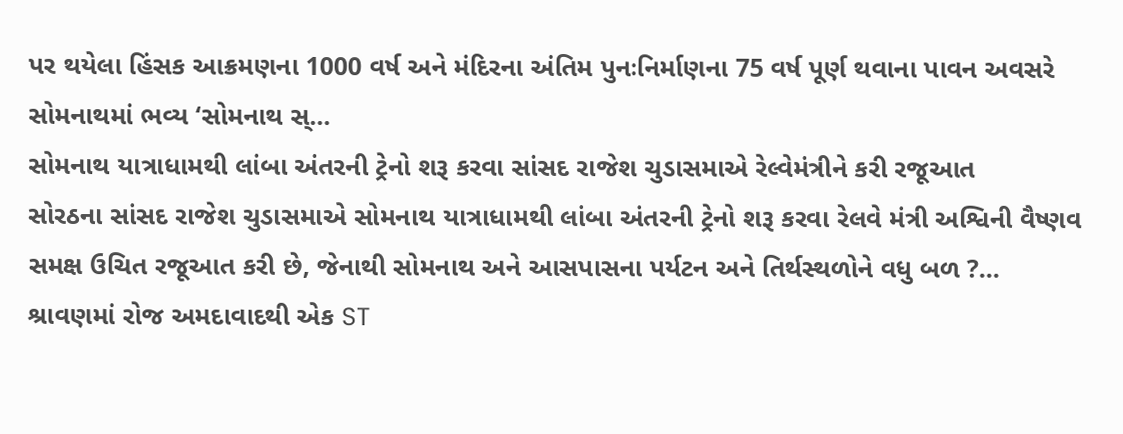પર થયેલા હિંસક આક્રમણના 1000 વર્ષ અને મંદિરના અંતિમ પુનઃનિર્માણના 75 વર્ષ પૂર્ણ થવાના પાવન અવસરે સોમનાથમાં ભવ્ય ‘સોમનાથ સ્...
સોમનાથ યાત્રાધામથી લાંબા અંતરની ટ્રેનો શરૂ કરવા સાંસદ રાજેશ ચુડાસમાએ રેલ્વેમંત્રીને કરી રજૂઆત
સોરઠના સાંસદ રાજેશ ચુડાસમાએ સોમનાથ યાત્રાધામથી લાંબા અંતરની ટ્રેનો શરૂ કરવા રેલવે મંત્રી અશ્વિની વૈષ્ણવ સમક્ષ ઉચિત રજૂઆત કરી છે, જેનાથી સોમનાથ અને આસપાસના પર્યટન અને તિર્થસ્થળોને વધુ બળ ?...
શ્રાવણમાં રોજ અમદાવાદથી એક ST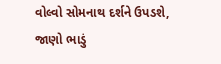વોલ્વો સોમનાથ દર્શને ઉપડશે, જાણો ભાડું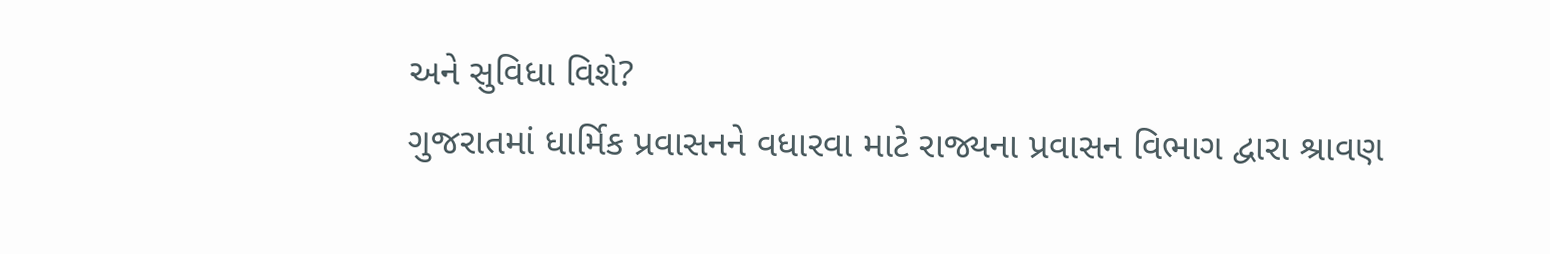અને સુવિધા વિશે?
ગુજરાતમાં ધાર્મિક પ્રવાસનને વધારવા માટે રાજ્યના પ્રવાસન વિભાગ દ્વારા શ્રાવણ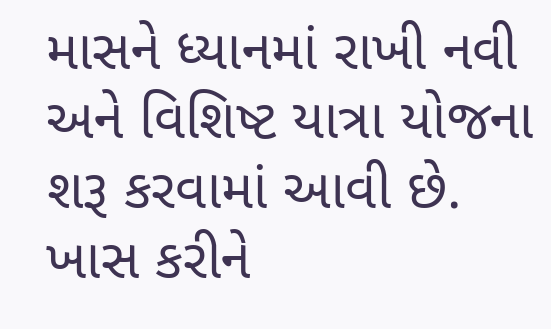માસને ધ્યાનમાં રાખી નવી અને વિશિષ્ટ યાત્રા યોજના શરૂ કરવામાં આવી છે. ખાસ કરીને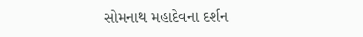સોમનાથ મહાદેવના દર્શન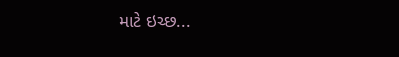માટે ઇચ્છ...